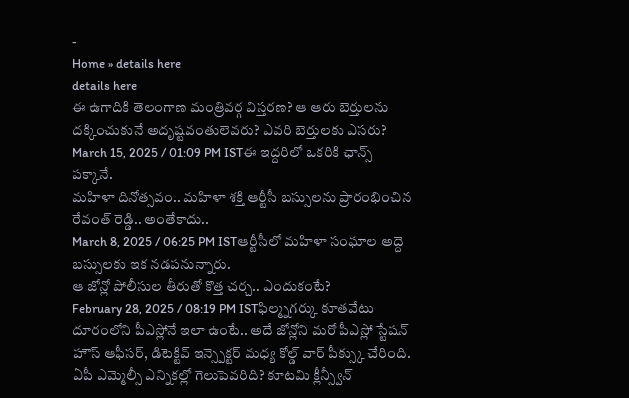-
Home » details here
details here
ఈ ఉగాదికి తెలంగాణ మంత్రివర్గ విస్తరణ? ఆ ఆరు బెర్తులను దక్కించుకునే అదృష్టవంతులెవరు? ఎవరి బెర్తులకు ఎసరు?
March 15, 2025 / 01:09 PM ISTఈ ఇద్దరిలో ఒకరికి ఛాన్స్ పక్కానే.
మహిళా దినోత్సవం.. మహిళా శక్తి ఆర్టీసీ బస్సులను ప్రారంభించిన రేవంత్ రెడ్డి.. అంతేకాదు..
March 8, 2025 / 06:25 PM ISTఆర్టీసీలో మహిళా సంఘాల అద్దె బస్సులకు ఇక నడపనున్నారు.
ఆ జోన్లో పోలీసుల తీరుతో కొత్త చర్చ.. ఎందుకంటే?
February 28, 2025 / 08:19 PM ISTఫిల్మ్నగర్కు కూతవేటు దూరంలోని పీఎస్లోనే ఇలా ఉంటే.. అదే జోన్లోని మరో పీఎస్లో స్టేషన్ హౌస్ ఆఫీసర్, డిటెక్టివ్ ఇన్స్పెక్టర్ మధ్య కోల్డ్ వార్ పీక్స్కు చేరింది.
ఏపీ ఎమ్మెల్సీ ఎన్నికల్లో గెలుపెవరిది? కూటమి క్లీన్స్వీన్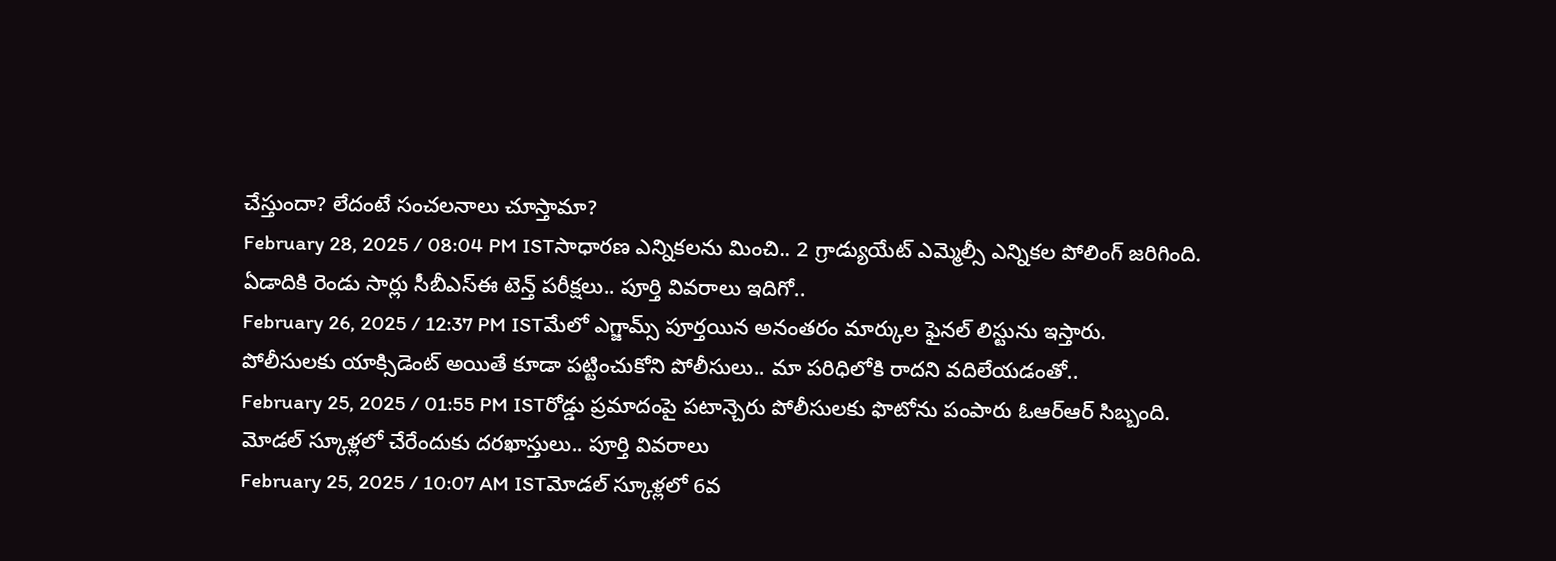చేస్తుందా? లేదంటే సంచలనాలు చూస్తామా?
February 28, 2025 / 08:04 PM ISTసాధారణ ఎన్నికలను మించి.. 2 గ్రాడ్యుయేట్ ఎమ్మెల్సీ ఎన్నికల పోలింగ్ జరిగింది.
ఏడాదికి రెండు సార్లు సీబీఎస్ఈ టెన్త్ పరీక్షలు.. పూర్తి వివరాలు ఇదిగో..
February 26, 2025 / 12:37 PM ISTమేలో ఎగ్జామ్స్ పూర్తయిన అనంతరం మార్కుల ఫైనల్ లిస్టును ఇస్తారు.
పోలీసులకు యాక్సిడెంట్ అయితే కూడా పట్టించుకోని పోలీసులు.. మా పరిధిలోకి రాదని వదిలేయడంతో..
February 25, 2025 / 01:55 PM ISTరోడ్డు ప్రమాదంపై పటాన్చెరు పోలీసులకు ఫొటోను పంపారు ఓఆర్ఆర్ సిబ్బంది.
మోడల్ స్కూళ్లలో చేరేందుకు దరఖాస్తులు.. పూర్తి వివరాలు
February 25, 2025 / 10:07 AM ISTమోడల్ స్కూళ్లలో 6వ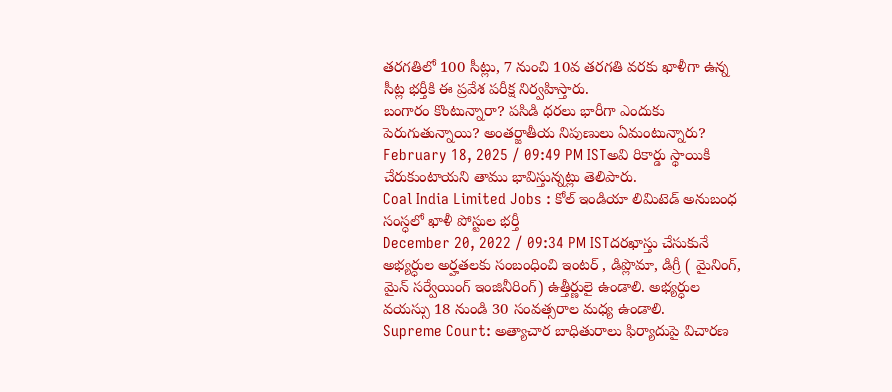తరగతిలో 100 సీట్లు, 7 నుంచి 10వ తరగతి వరకు ఖాళీగా ఉన్న సీట్ల భర్తీకి ఈ ప్రవేశ పరీక్ష నిర్వహిస్తారు.
బంగారం కొంటున్నారా? పసిడి ధరలు భారీగా ఎందుకు పెరుగుతున్నాయి? అంతర్జాతీయ నిపుణులు ఏమంటున్నారు?
February 18, 2025 / 09:49 PM ISTఅవి రికార్డు స్థాయికి చేరుకుంటాయని తాము భావిస్తున్నట్లు తెలిపారు.
Coal India Limited Jobs : కోల్ ఇండియా లిమిటెడ్ అనుబంధ సంస్ధలో ఖాళీ పోస్టుల భర్తీ
December 20, 2022 / 09:34 PM ISTదరఖాస్తు చేసుకునే అభ్యర్ధుల అర్హతలకు సంబంధించి ఇంటర్ , డిప్లొమా, డిగ్రీ ( మైనింగ్, మైన్ సర్వేయింగ్ ఇంజినీరింగ్) ఉత్తీర్ణులై ఉండాలి. అభ్యర్ధుల వయస్సు 18 నుండి 30 సంవత్సరాల మధ్య ఉండాలి.
Supreme Court: అత్యాచార బాధితురాలు ఫిర్యాదుపై విచారణ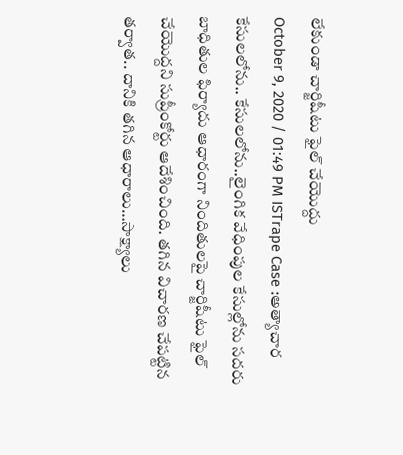లేకుండా చార్జిషీటు ఫైల్ చేయొద్దు
October 9, 2020 / 01:49 PM ISTrape Case :అత్యాచార కేసులలోను.. కేసులలోను..లైంగిక వేధింపుల కేసుల్లోను సదరు బాధితుల ఫిర్యాదు ఆధారంగా నిందితులపై చార్జిషీటు ఫైల్ చేయొద్దని సుప్రీంకోర్టు ఆదేశించింది. తగిన విచారణ చేపట్టిన తర్వాత.. దానికి తగిన ఆధారాలు…సాక్ష్యాలు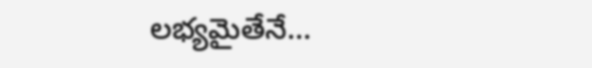లభ్యమైతేనే…